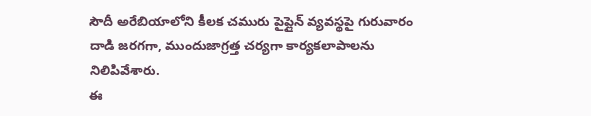సౌదీ అరేబియాలోని కీలక చమురు పైప్లైన్ వ్యవస్థపై గురువారం దాడి జరగగా, ముందుజాగ్రత్త చర్యగా కార్యకలాపాలను నిలిపివేశారు.
ఈ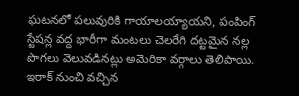ఘటనలో పలువురికి గాయాలయ్యాయని, పంపింగ్ స్టేషన్ల వద్ద భారీగా మంటలు చెలరేగి దట్టమైన నల్ల పొగలు వెలువడినట్లు అమెరికా వర్గాలు తెలిపాయి.
ఇరాక్ నుంచి వచ్చిన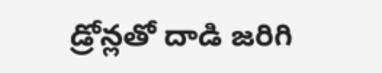డ్రోన్లతో దాడి జరిగి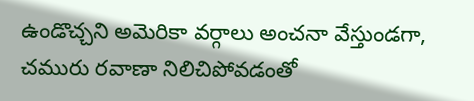ఉండొచ్చని అమెరికా వర్గాలు అంచనా వేస్తుండగా, చమురు రవాణా నిలిచిపోవడంతో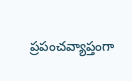ప్రపంచవ్యాప్తంగా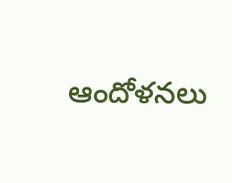ఆందోళనలు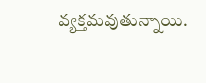వ్యక్తమవుతున్నాయి.